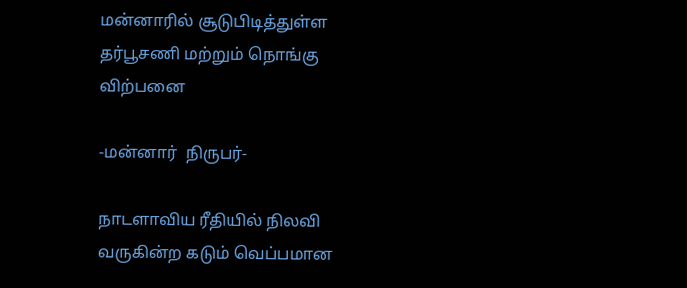மன்னாரில் சூடுபிடித்துள்ள தர்பூசணி மற்றும் நொங்கு விற்பனை

-மன்னார்  நிருபர்-

நாடளாவிய ரீதியில் நிலவி வருகின்ற கடும் வெப்பமான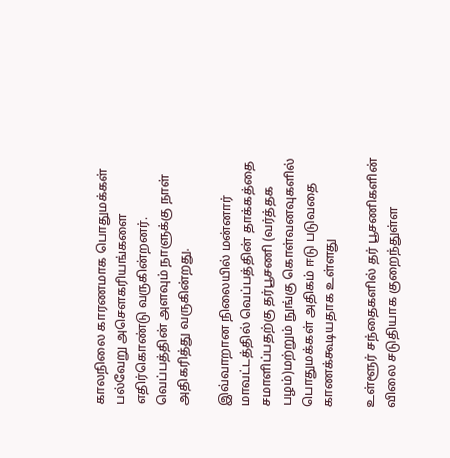காலநிலை காரணமாக பொதுமக்கள் பல்வேறு அசெளகரியங்களை எதிர்கொண்டு வருகின்றனர். வெப்பத்தின் அளவும் நாளுக்கு நாள் அதிகரித்து வருகின்றது.

இவ்வாறான நிலையில் மன்னார் மாவட்டத்தில் வெப்பத்தின் தாக்கத்தை சமாளிப்பதற்கு தர்பூசணி (வர்த்தக பழம்)மற்றும் நுங்கு கொள்வனவுகளில் பொதுமக்கள் அதிகம் ஈடு படுவதை காணக்கூடியதாக உள்ளது

உள்ளூர் சந்தைகளில் தர் பூசணிகளின் விலை சடுதியாக குறைந்துள்ள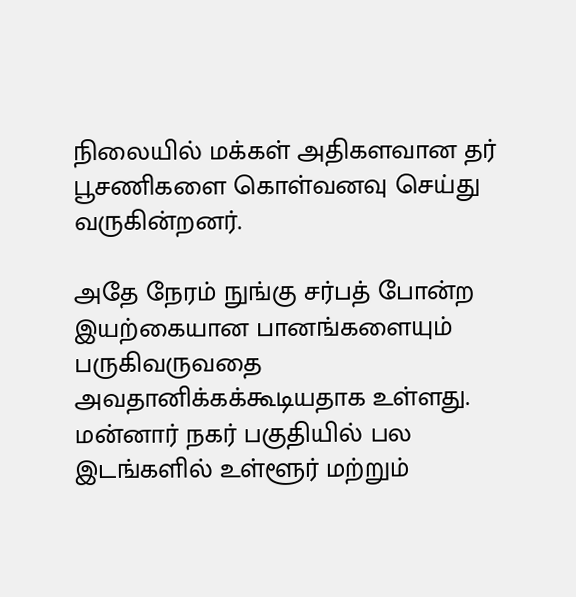நிலையில் மக்கள் அதிகளவான தர் பூசணிகளை கொள்வனவு செய்து வருகின்றனர்.

அதே நேரம் நுங்கு சர்பத் போன்ற இயற்கையான பானங்களையும் பருகிவருவதை அவதானிக்கக்கூடியதாக உள்ளது. மன்னார் நகர் பகுதியில் பல இடங்களில் உள்ளூர் மற்றும்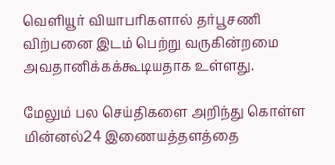வெளியூர் வியாபரிகளால் தர்பூசணி விற்பனை இடம் பெற்று வருகின்றமை அவதானிக்கக்கூடியதாக உள்ளது.

மேலும் பல செய்திகளை அறிந்து கொள்ள மின்னல்24 இணையத்தளத்தை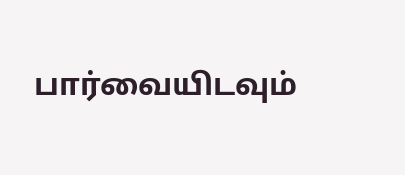பார்வையிடவும்